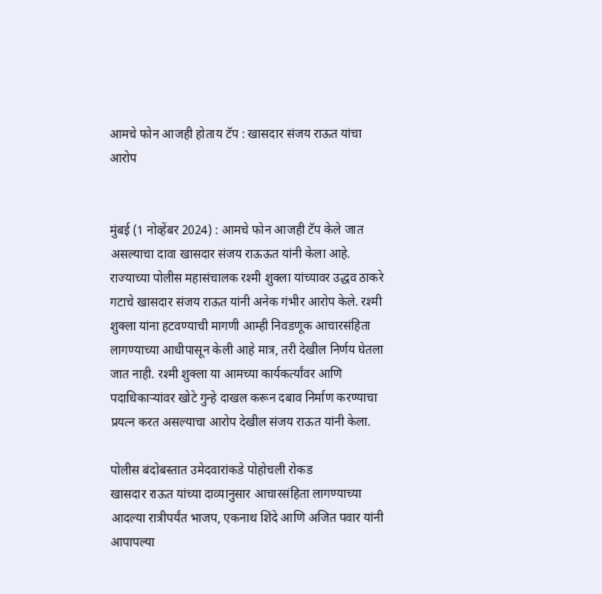आमचे फोन आजही होताय टॅप : खासदार संजय राऊत यांचा आरोप


मुंबई (1 नोव्हेंबर 2024) : आमचे फोन आजही टॅप केले जात असल्याचा दावा खासदार संजय राऊऊत यांनी केला आहे. राज्याच्या पोलीस महासंचालक रश्मी शुक्ला यांच्यावर उद्धव ठाकरे गटाचे खासदार संजय राऊत यांनी अनेक गंभीर आरोप केले. रश्मी शुक्ला यांना हटवण्याची मागणी आम्ही निवडणूक आचारसंहिता लागण्याच्या आधीपासून केली आहे मात्र, तरी देखील निर्णय घेतला जात नाही. रश्मी शुक्ला या आमच्या कार्यकर्त्यांवर आणि पदाधिकार्‍यांवर खोटे गुन्हे दाखल करून दबाव निर्माण करण्याचा प्रयत्न करत असल्याचा आरोप देखील संजय राऊत यांनी केला.

पोलीस बंदोबस्तात उमेदवारांकडे पोहोचली रोकड
खासदार राऊत यांच्या दाव्यानुसार आचारसंहिता लागण्याच्या आदल्या रात्रीपर्यंत भाजप, एकनाथ शिंदे आणि अजित पवार यांनी आपापल्या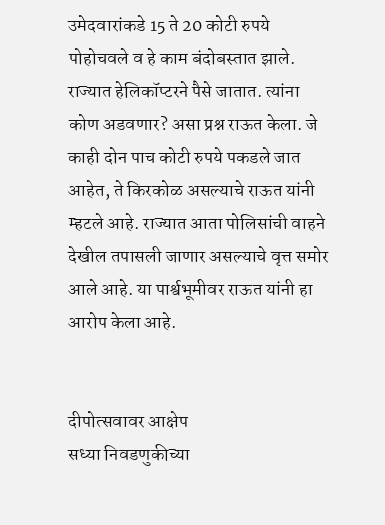उमेदवारांकडे 15 ते 20 कोटी रुपये पोहोचवले व हे काम बंदोबस्तात झाले. राज्यात हेलिकॉप्टरने पैसे जातात. त्यांना कोण अडवणार? असा प्रश्न राऊत केला. जे काही दोन पाच कोटी रुपये पकडले जात आहेत, ते किरकोळ असल्याचे राऊत यांनी म्हटले आहे. राज्यात आता पोलिसांची वाहने देखील तपासली जाणार असल्याचे वृत्त समोर आले आहे. या पार्श्वभूमीवर राऊत यांनी हा आरोप केला आहे.


दीपोत्सवावर आक्षेप
सध्या निवडणुकीच्या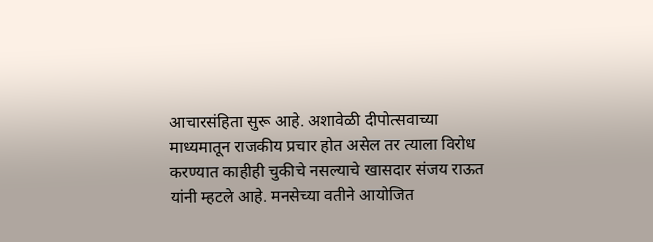आचारसंहिता सुरू आहे. अशावेळी दीपोत्सवाच्या माध्यमातून राजकीय प्रचार होत असेल तर त्याला विरोध करण्यात काहीही चुकीचे नसल्याचे खासदार संजय राऊत यांनी म्हटले आहे. मनसेच्या वतीने आयोजित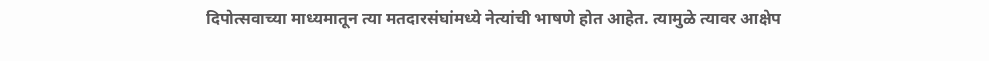दिपोत्सवाच्या माध्यमातून त्या मतदारसंघांमध्ये नेत्यांची भाषणे होत आहेत. त्यामुळे त्यावर आक्षेप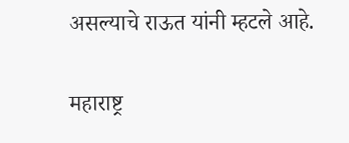असल्याचे राऊत यांनी म्हटले आहे.

महाराष्ट्र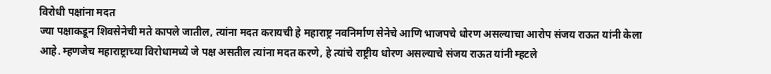विरोधी पक्षांना मदत
ज्या पक्षाकडून शिवसेनेची मते कापले जातील, त्यांना मदत करायची हे महाराष्ट्र नवनिर्माण सेनेचे आणि भाजपचे धोरण असल्याचा आरोप संजय राऊत यांनी केला आहे. म्हणजेच महाराष्ट्राच्या विरोधामध्ये जे पक्ष असतील त्यांना मदत करणे, हे त्यांचे राष्ट्रीय धोरण असल्याचे संजय राऊत यांनी म्हटले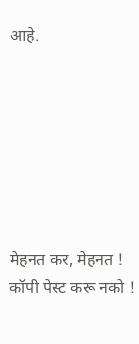आहे.







मेहनत कर, मेहनत ! कॉपी पेस्ट करू नको !